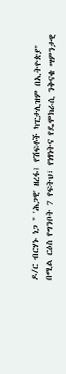ዶ/ር ብርሃኑ ነጋ " 'ሕጋዊ' ዘረፋ፤ የሽፍቶች ካፒታሊዝም በኢትዮጵያ" በሚል ርዕስ የግንቦት 7 የፍትህ፣ የነፃነትና የዴሞክራሲ ንቅናቄ ሣምንታዊ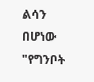ልሳን በሆነው "የግንቦት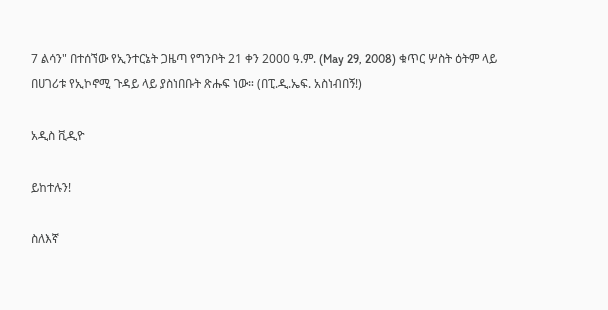7 ልሳን" በተሰኘው የኢንተርኔት ጋዜጣ የግንቦት 21 ቀን 2000 ዓ.ም. (May 29, 2008) ቁጥር ሦስት ዕትም ላይ በሀገሪቱ የኢኮኖሚ ጉዳይ ላይ ያስነበቡት ጽሑፍ ነው። (በፒ.ዲ.ኤፍ. አስነብበኝ!)

አዲስ ቪዲዮ

ይከተሉን!

ስለእኛ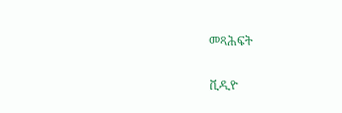መጻሕፍት

ቪዲዮ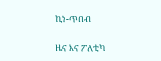ኪነ-ጥበብ

ዜና እና ፖለቲካ